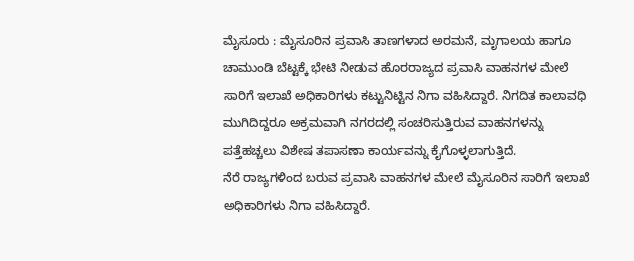ಮೈಸೂರು : ಮೈಸೂರಿನ ಪ್ರವಾಸಿ ತಾಣಗಳಾದ ಅರಮನೆ, ಮೃಗಾಲಯ ಹಾಗೂ ಚಾಮುಂಡಿ ಬೆಟ್ಟಕ್ಕೆ ಭೇಟಿ ನೀಡುವ ಹೊರರಾಜ್ಯದ ಪ್ರವಾಸಿ ವಾಹನಗಳ ಮೇಲೆ ಸಾರಿಗೆ ಇಲಾಖೆ ಅಧಿಕಾರಿಗಳು ಕಟ್ಟುನಿಟ್ಟಿನ ನಿಗಾ ವಹಿಸಿದ್ದಾರೆ. ನಿಗದಿತ ಕಾಲಾವಧಿ ಮುಗಿದಿದ್ದರೂ ಅಕ್ರಮವಾಗಿ ನಗರದಲ್ಲಿ ಸಂಚರಿಸುತ್ತಿರುವ ವಾಹನಗಳನ್ನು ಪತ್ತೆಹಚ್ಚಲು ವಿಶೇಷ ತಪಾಸಣಾ ಕಾರ್ಯವನ್ನು ಕೈಗೊಳ್ಳಲಾಗುತ್ತಿದೆ.
ನೆರೆ ರಾಜ್ಯಗಳಿಂದ ಬರುವ ಪ್ರವಾಸಿ ವಾಹನಗಳ ಮೇಲೆ ಮೈಸೂರಿನ ಸಾರಿಗೆ ಇಲಾಖೆ ಅಧಿಕಾರಿಗಳು ನಿಗಾ ವಹಿಸಿದ್ದಾರೆ.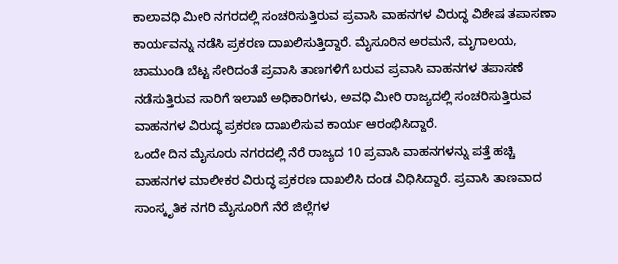ಕಾಲಾವಧಿ ಮೀರಿ ನಗರದಲ್ಲಿ ಸಂಚರಿಸುತ್ತಿರುವ ಪ್ರವಾಸಿ ವಾಹನಗಳ ವಿರುದ್ಧ ವಿಶೇಷ ತಪಾಸಣಾ ಕಾರ್ಯವನ್ನು ನಡೆಸಿ ಪ್ರಕರಣ ದಾಖಲಿಸುತ್ತಿದ್ದಾರೆ. ಮೈಸೂರಿನ ಅರಮನೆ, ಮೃಗಾಲಯ, ಚಾಮುಂಡಿ ಬೆಟ್ಟ ಸೇರಿದಂತೆ ಪ್ರವಾಸಿ ತಾಣಗಳಿಗೆ ಬರುವ ಪ್ರವಾಸಿ ವಾಹನಗಳ ತಪಾಸಣೆ ನಡೆಸುತ್ತಿರುವ ಸಾರಿಗೆ ಇಲಾಖೆ ಅಧಿಕಾರಿಗಳು, ಅವಧಿ ಮೀರಿ ರಾಜ್ಯದಲ್ಲಿ ಸಂಚರಿಸುತ್ತಿರುವ ವಾಹನಗಳ ವಿರುದ್ಧ ಪ್ರಕರಣ ದಾಖಲಿಸುವ ಕಾರ್ಯ ಆರಂಭಿಸಿದ್ದಾರೆ.
ಒಂದೇ ದಿನ ಮೈಸೂರು ನಗರದಲ್ಲಿ ನೆರೆ ರಾಜ್ಯದ 10 ಪ್ರವಾಸಿ ವಾಹನಗಳನ್ನು ಪತ್ತೆ ಹಚ್ಚಿ ವಾಹನಗಳ ಮಾಲೀಕರ ವಿರುದ್ಧ ಪ್ರಕರಣ ದಾಖಲಿಸಿ ದಂಡ ವಿಧಿಸಿದ್ದಾರೆ. ಪ್ರವಾಸಿ ತಾಣವಾದ ಸಾಂಸ್ಕೃತಿಕ ನಗರಿ ಮೈಸೂರಿಗೆ ನೆರೆ ಜಿಲ್ಲೆಗಳ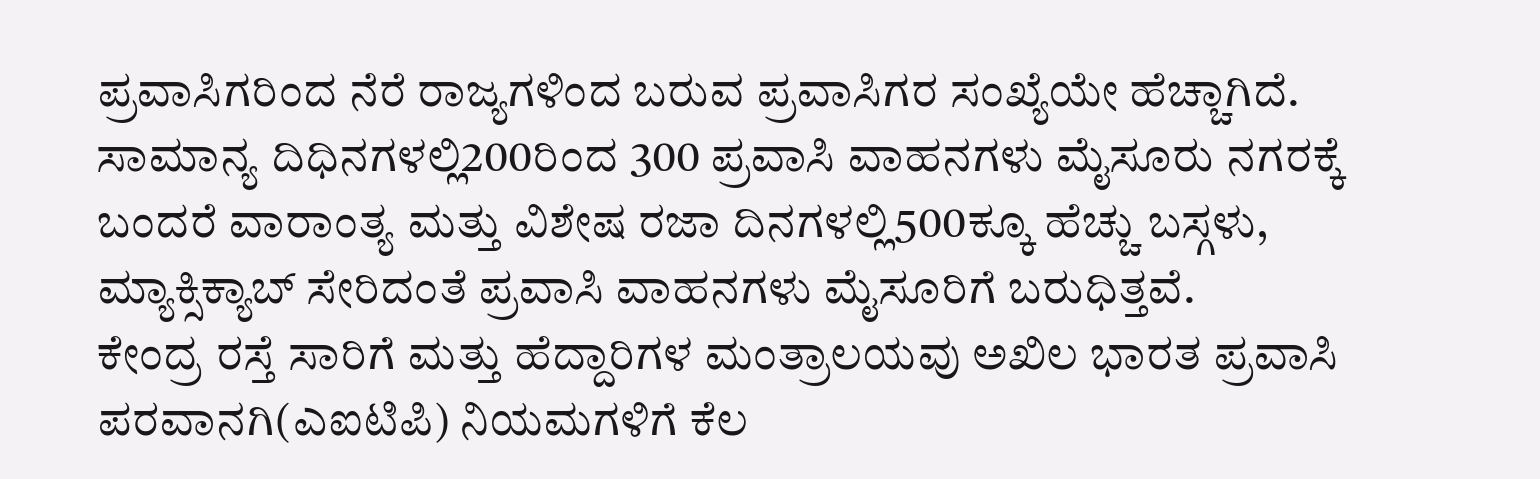ಪ್ರವಾಸಿಗರಿಂದ ನೆರೆ ರಾಜ್ಯಗಳಿಂದ ಬರುವ ಪ್ರವಾಸಿಗರ ಸಂಖ್ಯೆಯೇ ಹೆಚ್ಚಾಗಿದೆ. ಸಾಮಾನ್ಯ ದಿಧಿನಗಳಲ್ಲಿ200ರಿಂದ 300 ಪ್ರವಾಸಿ ವಾಹನಗಳು ಮೈಸೂರು ನಗರಕ್ಕೆ ಬಂದರೆ ವಾರಾಂತ್ಯ ಮತ್ತು ವಿಶೇಷ ರಜಾ ದಿನಗಳಲ್ಲಿ500ಕ್ಕೂ ಹೆಚ್ಚು ಬಸ್ಗಳು, ಮ್ಯಾಕ್ಸಿಕ್ಯಾಬ್ ಸೇರಿದಂತೆ ಪ್ರವಾಸಿ ವಾಹನಗಳು ಮೈಸೂರಿಗೆ ಬರುಧಿತ್ತವೆ.
ಕೇಂದ್ರ ರಸ್ತೆ ಸಾರಿಗೆ ಮತ್ತು ಹೆದ್ದಾರಿಗಳ ಮಂತ್ರಾಲಯವು ಅಖಿಲ ಭಾರತ ಪ್ರವಾಸಿ ಪರವಾನಗಿ(ಎಐಟಿಪಿ) ನಿಯಮಗಳಿಗೆ ಕೆಲ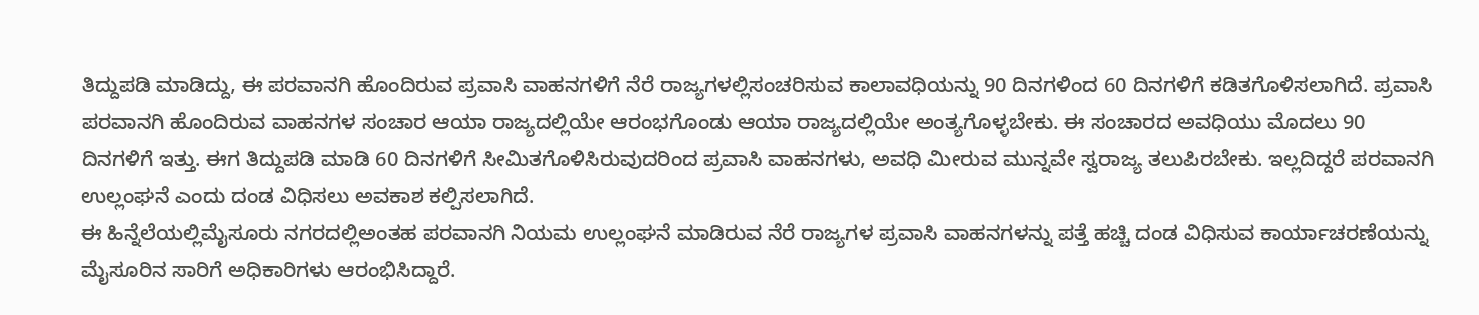ತಿದ್ದುಪಡಿ ಮಾಡಿದ್ದು, ಈ ಪರವಾನಗಿ ಹೊಂದಿರುವ ಪ್ರವಾಸಿ ವಾಹನಗಳಿಗೆ ನೆರೆ ರಾಜ್ಯಗಳಲ್ಲಿಸಂಚರಿಸುವ ಕಾಲಾವಧಿಯನ್ನು 90 ದಿನಗಳಿಂದ 60 ದಿನಗಳಿಗೆ ಕಡಿತಗೊಳಿಸಲಾಗಿದೆ. ಪ್ರವಾಸಿ ಪರವಾನಗಿ ಹೊಂದಿರುವ ವಾಹನಗಳ ಸಂಚಾರ ಆಯಾ ರಾಜ್ಯದಲ್ಲಿಯೇ ಆರಂಭಗೊಂಡು ಆಯಾ ರಾಜ್ಯದಲ್ಲಿಯೇ ಅಂತ್ಯಗೊಳ್ಳಬೇಕು. ಈ ಸಂಚಾರದ ಅವಧಿಯು ಮೊದಲು 90 ದಿನಗಳಿಗೆ ಇತ್ತು. ಈಗ ತಿದ್ದುಪಡಿ ಮಾಡಿ 60 ದಿನಗಳಿಗೆ ಸೀಮಿತಗೊಳಿಸಿರುವುದರಿಂದ ಪ್ರವಾಸಿ ವಾಹನಗಳು, ಅವಧಿ ಮೀರುವ ಮುನ್ನವೇ ಸ್ವರಾಜ್ಯ ತಲುಪಿರಬೇಕು. ಇಲ್ಲದಿದ್ದರೆ ಪರವಾನಗಿ ಉಲ್ಲಂಘನೆ ಎಂದು ದಂಡ ವಿಧಿಸಲು ಅವಕಾಶ ಕಲ್ಪಿಸಲಾಗಿದೆ.
ಈ ಹಿನ್ನೆಲೆಯಲ್ಲಿಮೈಸೂರು ನಗರದಲ್ಲಿಅಂತಹ ಪರವಾನಗಿ ನಿಯಮ ಉಲ್ಲಂಘನೆ ಮಾಡಿರುವ ನೆರೆ ರಾಜ್ಯಗಳ ಪ್ರವಾಸಿ ವಾಹನಗಳನ್ನು ಪತ್ತೆ ಹಚ್ಚಿ ದಂಡ ವಿಧಿಸುವ ಕಾರ್ಯಾಚರಣೆಯನ್ನು ಮೈಸೂರಿನ ಸಾರಿಗೆ ಅಧಿಕಾರಿಗಳು ಆರಂಭಿಸಿದ್ದಾರೆ.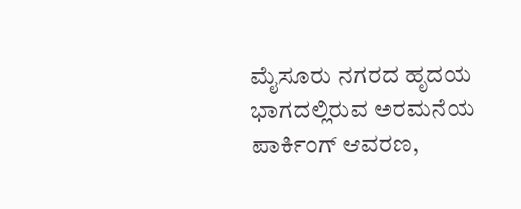ಮೈಸೂರು ನಗರದ ಹೃದಯ ಭಾಗದಲ್ಲಿರುವ ಅರಮನೆಯ ಪಾರ್ಕಿಂಗ್ ಆವರಣ,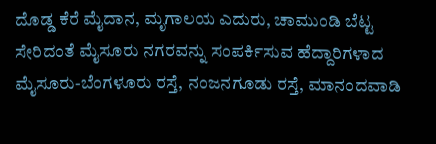ದೊಡ್ಡ ಕೆರೆ ಮೈದಾನ, ಮೃಗಾಲಯ ಎದುರು, ಚಾಮುಂಡಿ ಬೆಟ್ಟ ಸೇರಿದಂತೆ ಮೈಸೂರು ನಗರವನ್ನು ಸಂಪರ್ಕಿಸುವ ಹೆದ್ದಾರಿಗಳಾದ ಮೈಸೂರು-ಬೆಂಗಳೂರು ರಸ್ತೆ, ನಂಜನಗೂಡು ರಸ್ತೆ, ಮಾನಂದವಾಡಿ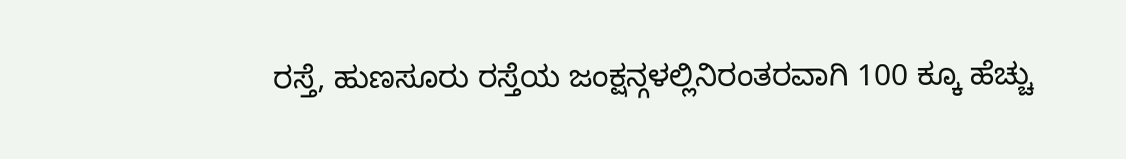ರಸ್ತೆ, ಹುಣಸೂರು ರಸ್ತೆಯ ಜಂಕ್ಷನ್ಗಳಲ್ಲಿನಿರಂತರವಾಗಿ 100 ಕ್ಕೂ ಹೆಚ್ಚು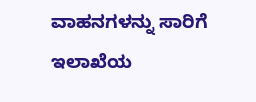ವಾಹನಗಳನ್ನು ಸಾರಿಗೆ ಇಲಾಖೆಯ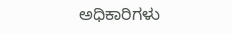ಅಧಿಕಾರಿಗಳು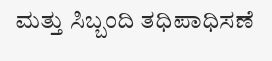ಮತ್ತು ಸಿಬ್ಬಂದಿ ತಧಿಪಾಧಿಸಣೆ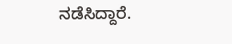ನಡೆಸಿದ್ದಾರೆ.